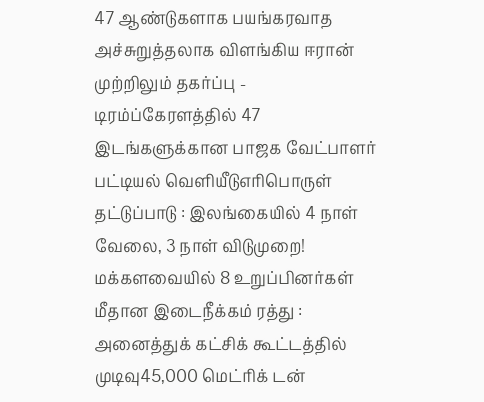47 ஆண்டுகளாக பயங்கரவாத அச்சுறுத்தலாக விளங்கிய ஈரான் முற்றிலும் தகர்ப்பு - டிரம்ப்கேரளத்தில் 47 இடங்களுக்கான பாஜக வேட்பாளர் பட்டியல் வெளியீடுஎரிபொருள் தட்டுப்பாடு : இலங்கையில் 4 நாள் வேலை, 3 நாள் விடுமுறை! மக்களவையில் 8 உறுப்பினர்கள் மீதான இடைநீக்கம் ரத்து : அனைத்துக் கட்சிக் கூட்டத்தில் முடிவு45,000 மெட்ரிக் டன்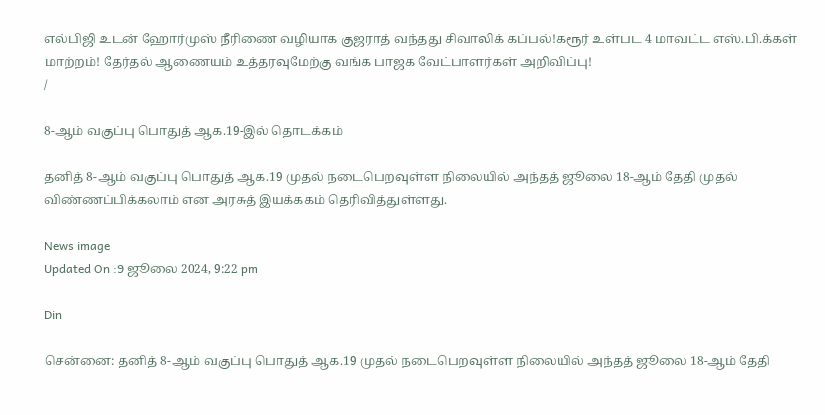எல்பிஜி உடன் ஹோர்முஸ் நீரிணை வழியாக குஜராத் வந்தது சிவாலிக் கப்பல்!கரூர் உள்பட 4 மாவட்ட எஸ்.பி.க்கள் மாற்றம்! தேர்தல் ஆணையம் உத்தரவுமேற்கு வங்க பாஜக வேட்பாளர்கள் அறிவிப்பு!
/

8-ஆம் வகுப்பு பொதுத் ஆக.19-இல் தொடக்கம்

தனித் 8-ஆம் வகுப்பு பொதுத் ஆக.19 முதல் நடைபெறவுள்ள நிலையில் அந்தத் ஜூலை 18-ஆம் தேதி முதல் விண்ணப்பிக்கலாம் என அரசுத் இயக்ககம் தெரிவித்துள்ளது.

News image
Updated On :9 ஜூலை 2024, 9:22 pm

Din

சென்னை: தனித் 8-ஆம் வகுப்பு பொதுத் ஆக.19 முதல் நடைபெறவுள்ள நிலையில் அந்தத் ஜூலை 18-ஆம் தேதி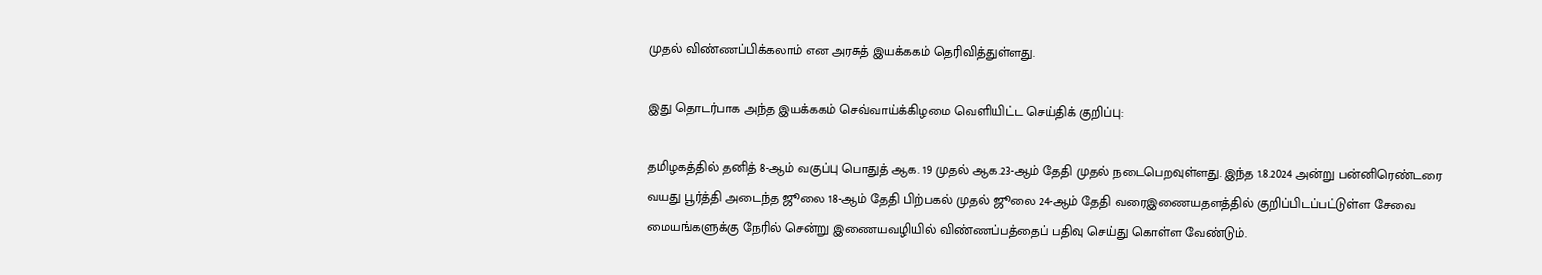முதல் விண்ணப்பிக்கலாம் என அரசுத் இயக்ககம் தெரிவித்துள்ளது.

இது தொடர்பாக அந்த இயக்ககம் செவ்வாய்க்கிழமை வெளியிட்ட செய்திக் குறிப்பு:

தமிழகத்தில் தனித் 8-ஆம் வகுப்பு பொதுத் ஆக. 19 முதல் ஆக.23-ஆம் தேதி முதல் நடைபெறவுள்ளது. இந்த 1.8.2024 அன்று பன்னிரெண்டரை வயது பூர்த்தி அடைந்த ஜூலை 18-ஆம் தேதி பிற்பகல் முதல் ஜூலை 24-ஆம் தேதி வரைஇணையதளத்தில் குறிப்பிடப்பட்டுள்ள சேவை மையங்களுக்கு நேரில் சென்று இணையவழியில் விண்ணப்பத்தைப் பதிவு செய்து கொள்ள வேண்டும்.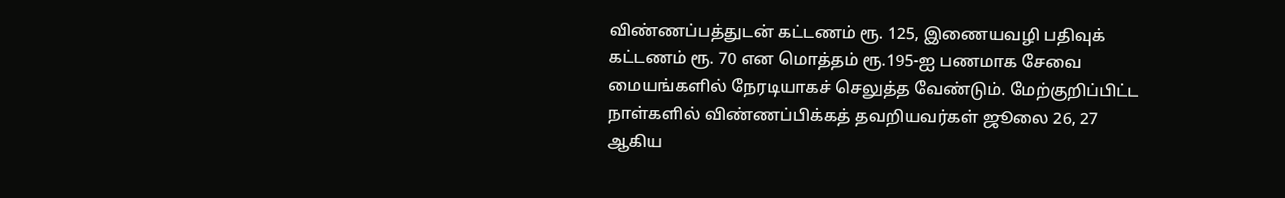விண்ணப்பத்துடன் கட்டணம் ரூ. 125, இணையவழி பதிவுக் கட்டணம் ரூ. 70 என மொத்தம் ரூ.195-ஐ பணமாக சேவை மையங்களில் நேரடியாகச் செலுத்த வேண்டும். மேற்குறிப்பிட்ட நாள்களில் விண்ணப்பிக்கத் தவறியவர்கள் ஜூலை 26, 27 ஆகிய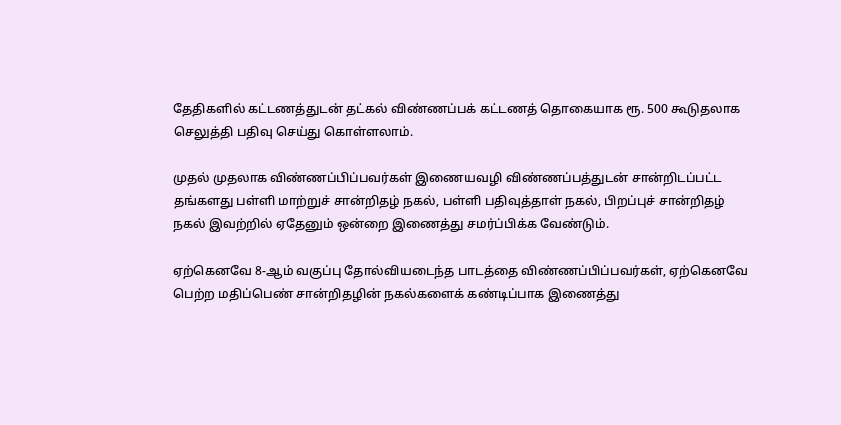தேதிகளில் கட்டணத்துடன் தட்கல் விண்ணப்பக் கட்டணத் தொகையாக ரூ. 500 கூடுதலாக செலுத்தி பதிவு செய்து கொள்ளலாம்.

முதல் முதலாக விண்ணப்பிப்பவர்கள் இணையவழி விண்ணப்பத்துடன் சான்றிடப்பட்ட தங்களது பள்ளி மாற்றுச் சான்றிதழ் நகல், பள்ளி பதிவுத்தாள் நகல், பிறப்புச் சான்றிதழ் நகல் இவற்றில் ஏதேனும் ஒன்றை இணைத்து சமர்ப்பிக்க வேண்டும்.

ஏற்கெனவே 8-ஆம் வகுப்பு தோல்வியடைந்த பாடத்தை விண்ணப்பிப்பவர்கள், ஏற்கெனவே பெற்ற மதிப்பெண் சான்றிதழின் நகல்களைக் கண்டிப்பாக இணைத்து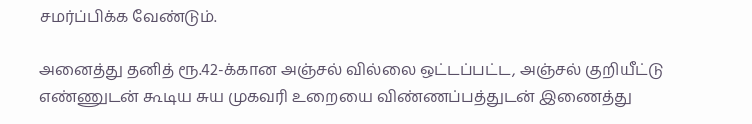சமர்ப்பிக்க வேண்டும்.

அனைத்து தனித் ரூ.42-க்கான அஞ்சல் வில்லை ஒட்டப்பட்ட, அஞ்சல் குறியீட்டு எண்ணுடன் கூடிய சுய முகவரி உறையை விண்ணப்பத்துடன் இணைத்து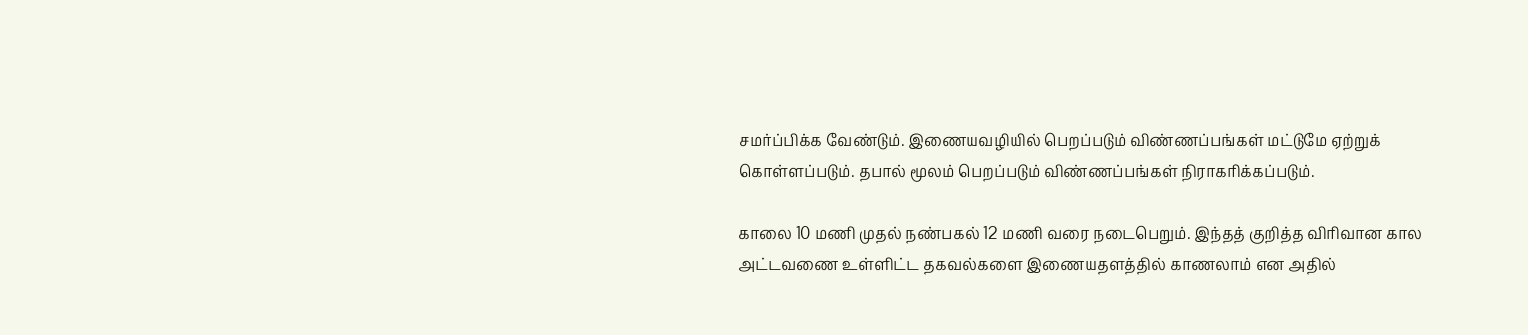சமர்ப்பிக்க வேண்டும். இணையவழியில் பெறப்படும் விண்ணப்பங்கள் மட்டுமே ஏற்றுக் கொள்ளப்படும். தபால் மூலம் பெறப்படும் விண்ணப்பங்கள் நிராகரிக்கப்படும்.

காலை 10 மணி முதல் நண்பகல் 12 மணி வரை நடைபெறும். இந்தத் குறித்த விரிவான கால அட்டவணை உள்ளிட்ட தகவல்களை இணையதளத்தில் காணலாம் என அதில்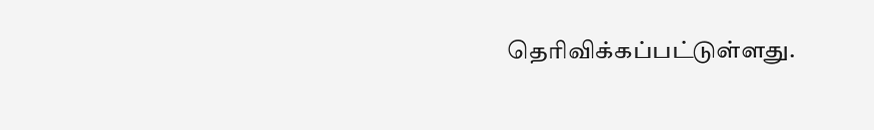தெரிவிக்கப்பட்டுள்ளது.